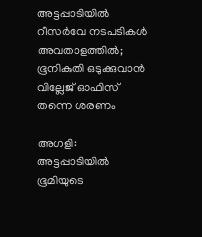അട്ടപ്പാടിയിൽ റീസർവേ നടപടികൾ അവതാളത്തിൽ; ഭൂനികുതി ഒടുക്കുവാൻ വില്ലേജ് ഓഫിസ് തന്നെ ശരണം

അഗളി: അട്ടപ്പാടിയിൽ ഭൂമിയുടെ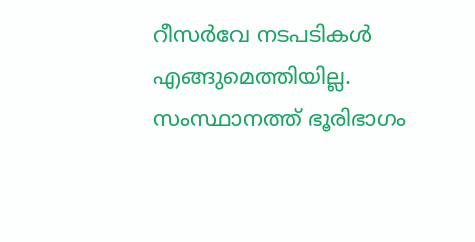റീസർവേ നടപടികൾ എങ്ങുമെത്തിയില്ല. സംസ്ഥാനത്ത് ഭൂരിഭാഗം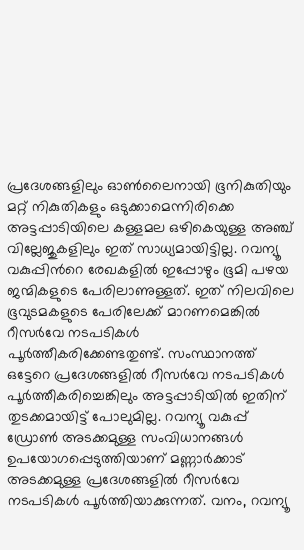പ്രദേശങ്ങളിലും ഓൺലൈനായി ഭൂനികുതിയും മറ്റ് നികുതികളും ഒടുക്കാമെന്നിരിക്കെ അട്ടപ്പാടിയിലെ കള്ളമല ഒഴികെയുള്ള അഞ്ച് വില്ലേജുകളിലും ഇത് സാധ്യമായിട്ടില്ല. റവന്യൂ വകുപ്പിന്‍റെ രേഖകളിൽ ഇപ്പോഴും ഭൂമി പഴയ ജന്മികളുടെ പേരിലാണുള്ളത്. ഇത് നിലവിലെ ഭൂവുടമകളുടെ പേരിലേക്ക് മാറണമെങ്കിൽ റീസർവേ നടപടികൾ പൂർത്തീകരിക്കേണ്ടതുണ്ട്. സംസ്ഥാനത്ത് ഒട്ടേറെ പ്രദേശങ്ങളിൽ റീസർവേ നടപടികൾ പൂർത്തീകരിച്ചെങ്കിലും അട്ടപ്പാടിയിൽ ഇതിന് തുടക്കമായിട്ട് പോലുമില്ല. റവന്യൂ വകുപ്പ് ഡ്രോൺ അടക്കമുള്ള സംവിധാനങ്ങൾ ഉപയോഗപ്പെടുത്തിയാണ് മണ്ണാർക്കാട് അടക്കമുള്ള പ്രദേശങ്ങളിൽ റീസർവേ നടപടികൾ പൂർത്തിയാക്കുന്നത്. വനം, റവന്യൂ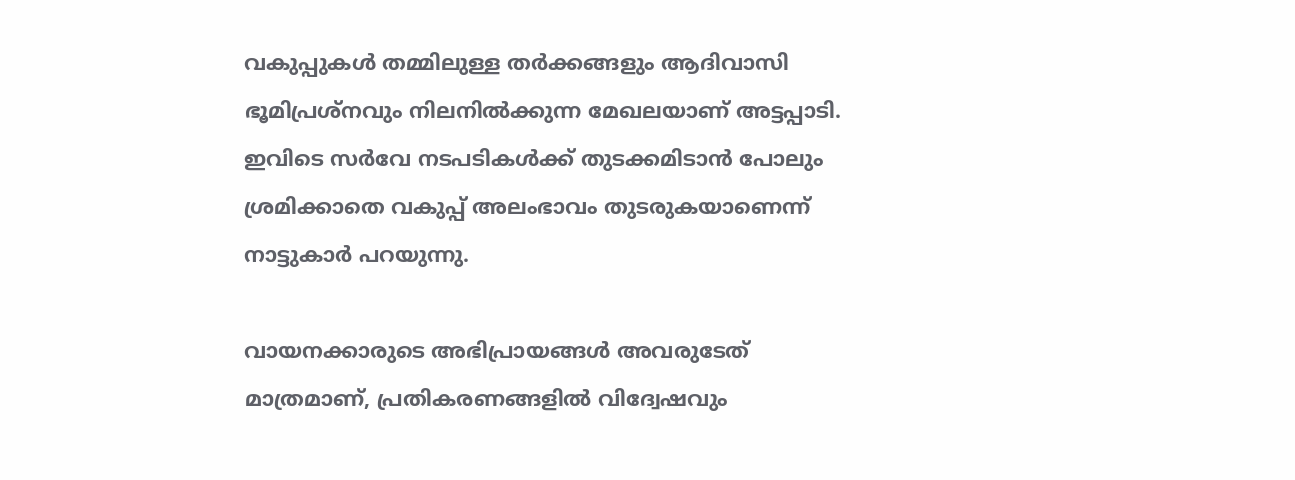വകുപ്പുകൾ തമ്മിലുള്ള തർക്കങ്ങളും ആദിവാസി ഭൂമിപ്രശ്നവും നിലനിൽക്കുന്ന മേഖലയാണ് അട്ടപ്പാടി. ഇവിടെ സർവേ നടപടികൾക്ക് തുടക്കമിടാൻ പോലും ശ്രമിക്കാതെ വകുപ്പ് അലംഭാവം തുടരുകയാണെന്ന് നാട്ടുകാർ പറയുന്നു.

വായനക്കാരുടെ അഭിപ്രായങ്ങള്‍ അവരുടേത് മാത്രമാണ്, പ്രതികരണങ്ങളിൽ വിദ്വേഷവും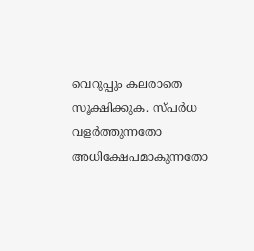വെറുപ്പും കലരാതെ സൂക്ഷിക്കുക. സ്പർധ വളർത്തുന്നതോ അധിക്ഷേപമാകുന്നതോ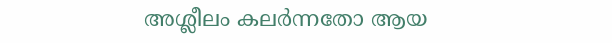അശ്ലീലം കലർന്നതോ ആയ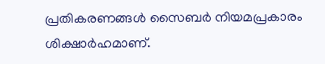പ്രതികരണങ്ങൾ സൈബർ നിയമപ്രകാരം ശിക്ഷാർഹമാണ്.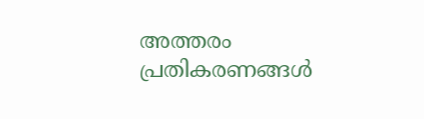അത്തരം പ്രതികരണങ്ങൾ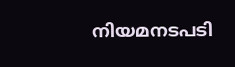നിയമനടപടി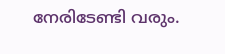നേരിടേണ്ടി വരും.